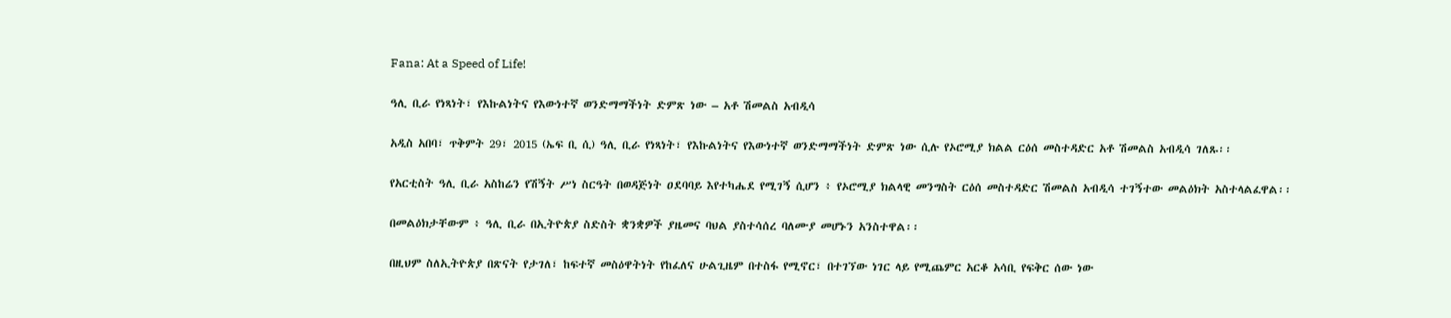Fana: At a Speed of Life!

ዓሊ ቢራ የነጻነት፣ የእኩልነትና የእውነተኛ ወንድማማችነት ድምጽ ነው – አቶ ሽመልስ አብዲሳ

አዲስ አበባ፣ ጥቅምት 29፣ 2015 (ኤፍ ቢ ሲ) ዓሊ ቢራ የነጻነት፣ የእኩልነትና የእውነተኛ ወንድማማችነት ድምጽ ነው ሲሉ የኦሮሚያ ክልል ርዕሰ መስተዳድር አቶ ሽመልስ አብዲሳ ገለጹ፡፡

የአርቲስት ዓሊ ቢራ አስከሬን የሽኝት ሥነ ስርዓት በወዳጅነት ዐደባባይ እየተካሔደ የሚገኝ ሲሆን ፥ የኦሮሚያ ክልላዊ መንግስት ርዕሰ መስተዳድር ሽመልስ አብዲሳ ተገኝተው መልዕክት አስተላልፈዋል፡፡

በመልዕክታቸውም ፥ ዓሊ ቢራ በኢትዮጵያ ስድስት ቋንቋዎች ያዜመና ባህል ያስተሳሰረ ባለሙያ መሆኑን አንስተዋል፡፡

በዚህም ስለኢትዮጵያ በጽናት የታገለ፣ ከፍተኛ መስዕዋትነት የከፈለና ሁልጊዜም በተስፋ የሚኖር፣ በተገኘው ነገር ላይ የሚጨምር አርቆ አሳቢ የፍቅር ሰው ነው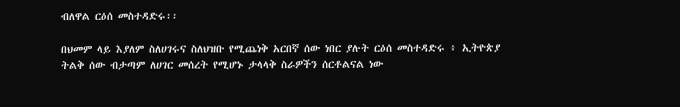ብለዋል ርዕሰ መስተዳድሩ፡፡

በህመም ላይ እያለም ስለሀገሩና ስለህዝቡ የሚጨነቅ አርበኛ ሰው ነበር ያሉት ርዕሰ መስተዳድሩ ፥ ኢትዮጵያ ትልቅ ሰው ብታጣም ለሀገር መሰረት የሚሆኑ ታላላቅ ስራዎችን ሰርቶልናል ነው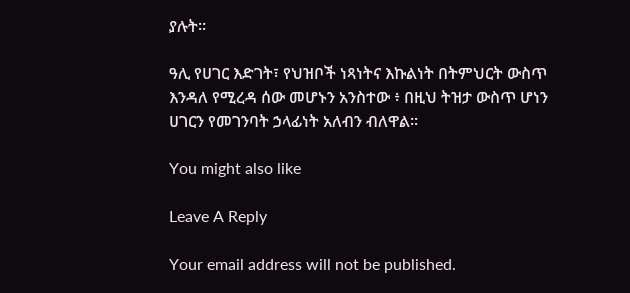ያሉት፡፡

ዓሊ የሀገር እድገት፣ የህዝቦች ነጻነትና እኩልነት በትምህርት ውስጥ እንዳለ የሚረዳ ሰው መሆኑን አንስተው ፥ በዚህ ትዝታ ውስጥ ሆነን ሀገርን የመገንባት ኃላፊነት አለብን ብለዋል፡፡

You might also like

Leave A Reply

Your email address will not be published.